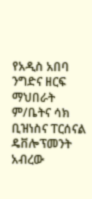የአዲስ አበባ ንግድና ዘርፍ ማህበራት ም/ቤትና ሳክ ቢዝነስና ፐርሰናል ዴቨሎፕመንት አብረው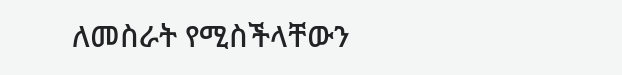ለመስራት የሚስችላቸውን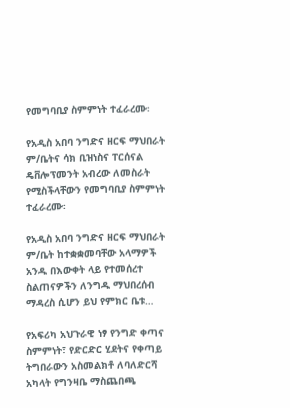የመግባቢያ ስምምነት ተፈራረሙ፡

የአዲስ አበባ ንግድና ዘርፍ ማህበራት ም/ቤትና ሳክ ቢዝነስና ፐርሰናል ዴቨሎፕመንት አብረው ለመስራት የሚስችላቸውን የመግባቢያ ስምምነት ተፈራረሙ፡

የአዲስ አበባ ንግድና ዘርፍ ማህበራት ም/ቤት ከተቋቋመባቸው አላማዎች አንዱ በእውቀት ላይ የተመሰረተ ስልጠናዎችን ለንግዱ ማህበረሰብ ማዳረስ ሲሆን ይህ የምክር ቤቱ…

የአፍሪካ አህጉራዊ ነፃ የንግድ ቀጣና ስምምነት፣ የድርድር ሂደትና የቀጣይ ትግበራውን አስመልክቶ ለባለድርሻ አካላት የግንዛቤ ማስጨበጫ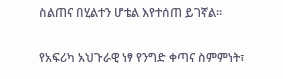ስልጠና በሂልተን ሆቴል እየተሰጠ ይገኛል፡፡

የአፍሪካ አህጉራዊ ነፃ የንግድ ቀጣና ስምምነት፣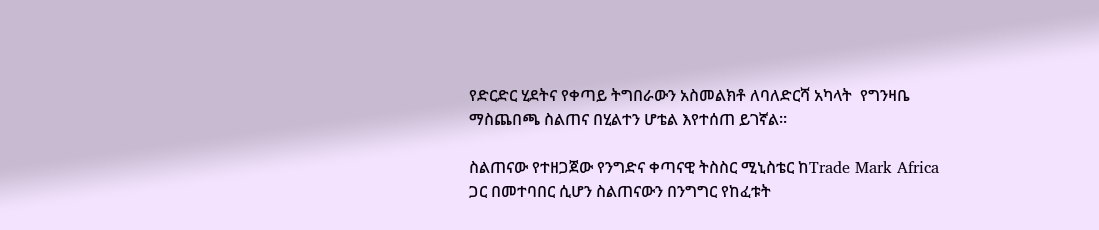የድርድር ሂደትና የቀጣይ ትግበራውን አስመልክቶ ለባለድርሻ አካላት  የግንዛቤ ማስጨበጫ ስልጠና በሂልተን ሆቴል እየተሰጠ ይገኛል፡፡

ስልጠናው የተዘጋጀው የንግድና ቀጣናዊ ትስስር ሚኒስቴር ከTrade Mark Africa ጋር በመተባበር ሲሆን ስልጠናውን በንግግር የከፈቱት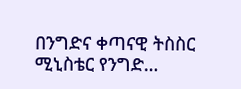በንግድና ቀጣናዊ ትስስር ሚኒስቴር የንግድ…